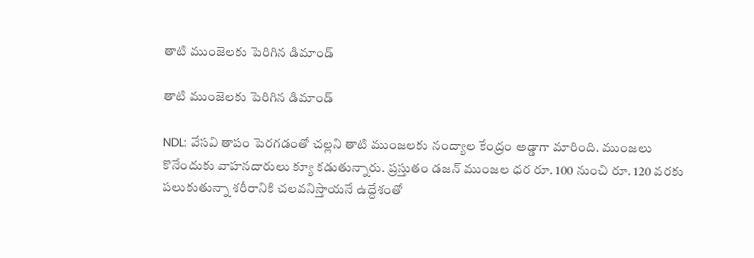తాటి ముంజెలకు పెరిగిన డిమాండ్

తాటి ముంజెలకు పెరిగిన డిమాండ్

NDL: వేసవి తాపం పెరగడంతో చల్లని తాటి ముంజలకు నంద్యాల కేంద్రం అడ్డాగా మారింది. ముంజలు కొనేందుకు వాహనదారులు క్యూ కడుతున్నారు. ప్రస్తుతం డజన్ ముంజల ధర రూ. 100 నుంచి రూ. 120 వరకు పలుకుతున్నా శరీరానికి చలవనిస్తాయనే ఉద్దేశంతో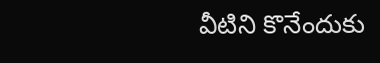వీటిని కొనేందుకు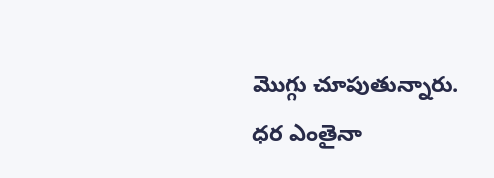మొగ్గు చూపుతున్నారు. ధర ఎంతైనా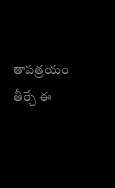తాపత్రయం తీర్చే ఈ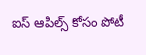ఐస్ ఆపిల్స్ కోసం పోటీ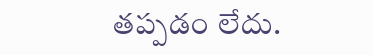తప్పడం లేదు.